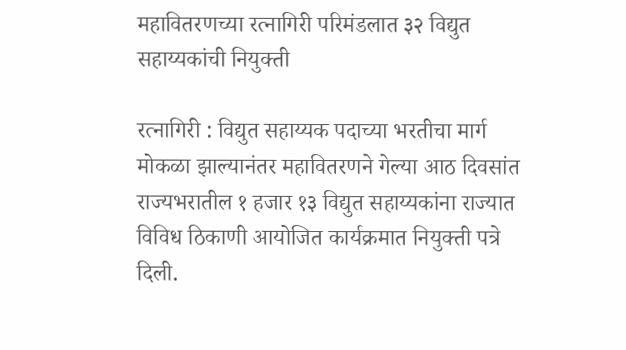महावितरणच्या रत्नागिरी परिमंडलात ३२ विद्युत सहाय्यकांची नियुक्ती

रत्नागिरी : विद्युत सहाय्यक पदाच्या भरतीचा मार्ग मोकळा झाल्यानंतर महावितरणने गेल्या आठ दिवसांत राज्यभरातील १ हजार १३ विद्युत सहाय्यकांना राज्यात विविध ठिकाणी आयोजित कार्यक्रमात नियुक्ती पत्रे दिली.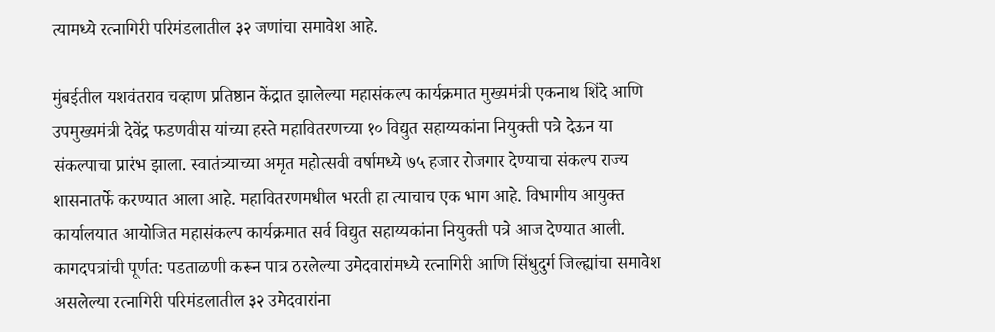त्यामध्ये रत्नागिरी परिमंडलातील ३२ जणांचा समावेश आहे.

मुंबईतील यशवंतराव चव्हाण प्रतिष्ठान केंद्रात झालेल्या महासंकल्प कार्यक्रमात मुख्यमंत्री एकनाथ शिंदे आणि उपमुख्यमंत्री देवेंद्र फडणवीस यांच्या हस्ते महावितरणच्या १० विद्युत सहाय्यकांना नियुक्ती पत्रे देऊन या संकल्पाचा प्रारंभ झाला. स्वातंत्र्याच्या अमृत महोत्सवी वर्षामध्ये ७५ हजार रोजगार देण्याचा संकल्प राज्य शासनातर्फे करण्यात आला आहे. महावितरणमधील भरती हा त्याचाच एक भाग आहे. विभागीय आयुक्त कार्यालयात आयोजित महासंकल्प कार्यक्रमात सर्व विद्युत सहाय्यकांना नियुक्ती पत्रे आज देण्यात आली. कागदपत्रांची पूर्णत: पडताळणी करून पात्र ठरलेल्या उमेदवारांमध्ये रत्नागिरी आणि सिंधुदुर्ग जिल्ह्यांचा समावेश असलेल्या रत्नागिरी परिमंडलातील ३२ उमेदवारांना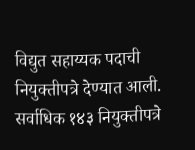विद्युत सहाय्यक पदाची नियुक्तीपत्रे देण्यात आली. सर्वाधिक १४३ नियुक्तीपत्रे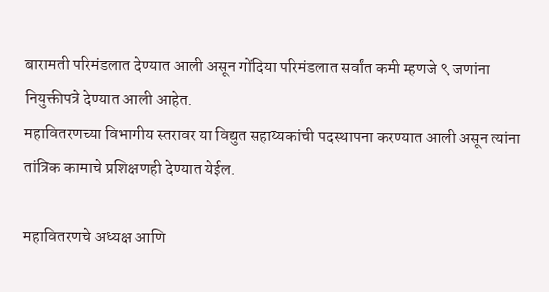बारामती परिमंडलात देण्यात आली असून गोंदिया परिमंडलात सर्वांत कमी म्हणजे ९ जणांना नियुक्तीपत्रे देण्यात आली आहेत.
महावितरणच्या विभागीय स्तरावर या विद्युत सहाय्यकांची पदस्थापना करण्यात आली असून त्यांना तांत्रिक कामाचे प्रशिक्षणही देण्यात येईल.

महावितरणचे अध्यक्ष आणि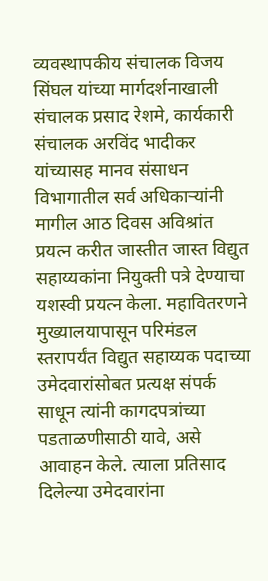व्यवस्थापकीय संचालक विजय सिंघल यांच्या मार्गदर्शनाखाली संचालक प्रसाद रेशमे, कार्यकारी संचालक अरविंद भादीकर यांच्यासह मानव संसाधन विभागातील सर्व अधिकाऱ्यांनी मागील आठ दिवस अविश्रांत प्रयत्न करीत जास्तीत जास्त विद्युत सहाय्यकांना नियुक्ती पत्रे देण्याचा यशस्वी प्रयत्न केला. महावितरणने मुख्यालयापासून परिमंडल स्तरापर्यंत विद्युत सहाय्यक पदाच्या उमेदवारांसोबत प्रत्यक्ष संपर्क साधून त्यांनी कागदपत्रांच्या पडताळणीसाठी यावे, असे आवाहन केले. त्याला प्रतिसाद दिलेल्या उमेदवारांना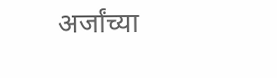अर्जांच्या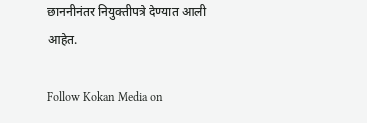छाननीनंतर नियुक्तीपत्रे देण्यात आली आहेत.

Follow Kokan Media on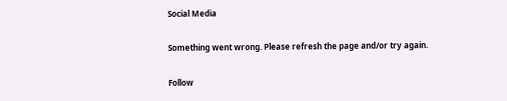Social Media

Something went wrong. Please refresh the page and/or try again.

Follow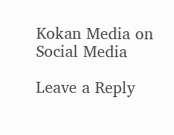Kokan Media on Social Media

Leave a Reply